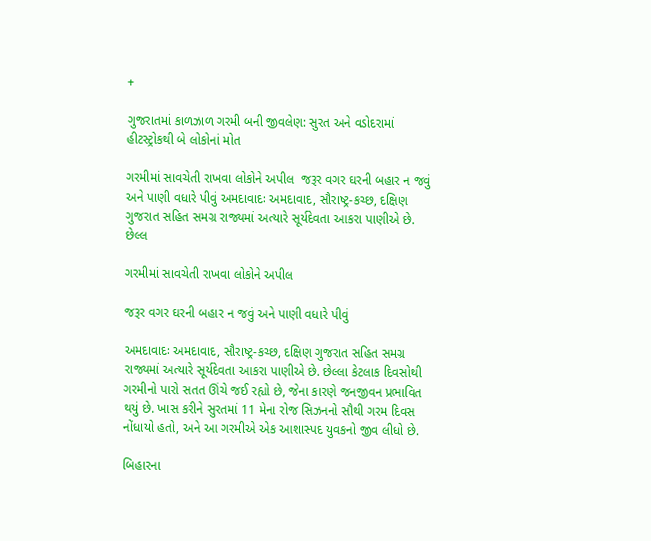+

ગુજરાતમાં કાળઝાળ ગરમી બની જીવલેણ: સુરત અને વડોદરામાં હીટસ્ટ્રોકથી બે લોકોનાં મોત

ગરમીમાં સાવચેતી રાખવા લોકોને અપીલ  જરૂર વગર ઘરની બહાર ન જવું અને પાણી વધારે પીવું અમદાવાદઃ અમદાવાદ, સૌરાષ્ટ્ર-કચ્છ, દક્ષિણ ગુજરાત સહિત સમગ્ર રાજ્યમાં અત્યારે સૂર્યદેવતા આકરા પાણીએ છે. છેલ્લ

ગરમીમાં સાવચેતી રાખવા લોકોને અપીલ

જરૂર વગર ઘરની બહાર ન જવું અને પાણી વધારે પીવું

અમદાવાદઃ અમદાવાદ, સૌરાષ્ટ્ર-કચ્છ, દક્ષિણ ગુજરાત સહિત સમગ્ર રાજ્યમાં અત્યારે સૂર્યદેવતા આકરા પાણીએ છે. છેલ્લા કેટલાક દિવસોથી ગરમીનો પારો સતત ઊંચે જઈ રહ્યો છે, જેના કારણે જનજીવન પ્રભાવિત થયું છે. ખાસ કરીને સુરતમાં 11 મેના રોજ સિઝનનો સૌથી ગરમ દિવસ નોંધાયો હતો, અને આ ગરમીએ એક આશાસ્પદ યુવકનો જીવ લીધો છે.

બિહારના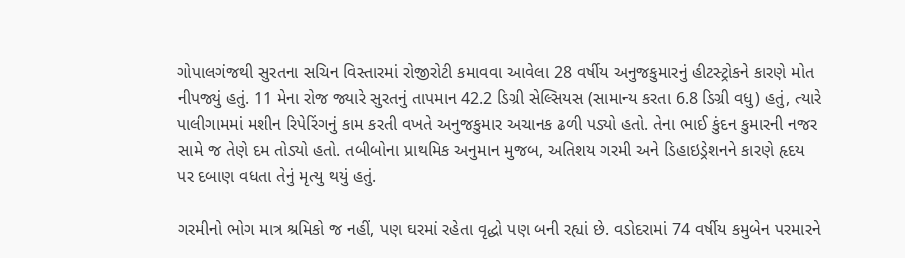ગોપાલગંજથી સુરતના સચિન વિસ્તારમાં રોજીરોટી કમાવવા આવેલા 28 વર્ષીય અનુજકુમારનું હીટસ્ટ્રોકને કારણે મોત નીપજ્યું હતું. 11 મેના રોજ જ્યારે સુરતનું તાપમાન 42.2 ડિગ્રી સેલ્સિયસ (સામાન્ય કરતા 6.8 ડિગ્રી વધુ) હતું, ત્યારે પાલીગામમાં મશીન રિપેરિંગનું કામ કરતી વખતે અનુજકુમાર અચાનક ઢળી પડ્યો હતો. તેના ભાઈ કુંદન કુમારની નજર સામે જ તેણે દમ તોડ્યો હતો. તબીબોના પ્રાથમિક અનુમાન મુજબ, અતિશય ગરમી અને ડિહાઇડ્રેશનને કારણે હૃદય પર દબાણ વધતા તેનું મૃત્યુ થયું હતું.

ગરમીનો ભોગ માત્ર શ્રમિકો જ નહીં, પણ ઘરમાં રહેતા વૃદ્ધો પણ બની રહ્યાં છે. વડોદરામાં 74 વર્ષીય કમુબેન પરમારને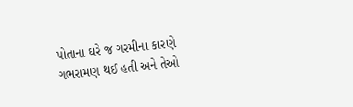પોતાના ઘરે જ ગરમીના કારણે ગભરામણ થઈ હતી અને તેઓ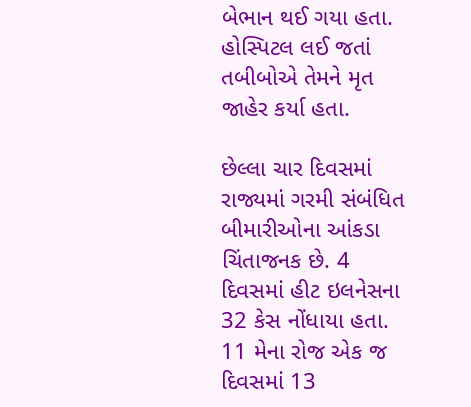બેભાન થઈ ગયા હતા. હોસ્પિટલ લઈ જતાં તબીબોએ તેમને મૃત જાહેર કર્યા હતા.

છેલ્લા ચાર દિવસમાં રાજ્યમાં ગરમી સંબંધિત બીમારીઓના આંકડા ચિંતાજનક છે. 4 દિવસમાં હીટ ઇલનેસના 32 કેસ નોંધાયા હતા. 11 મેના રોજ એક જ દિવસમાં 13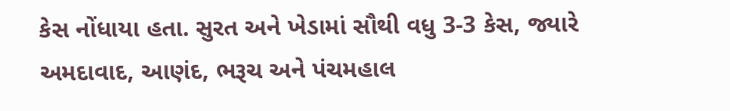કેસ નોંધાયા હતા. સુરત અને ખેડામાં સૌથી વધુ 3-3 કેસ, જ્યારે અમદાવાદ, આણંદ, ભરૂચ અને પંચમહાલ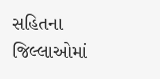સહિતના જિલ્લાઓમાં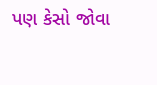પણ કેસો જોવા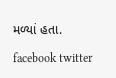મળ્યાં હતા.

facebook twitter